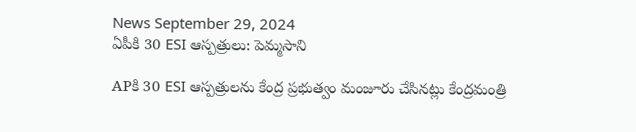News September 29, 2024
ఏపీకి 30 ESI ఆస్పత్రులు: పెమ్మసాని

APకి 30 ESI ఆస్పత్రులను కేంద్ర ప్రభుత్వం మంజూరు చేసినట్లు కేంద్రమంత్రి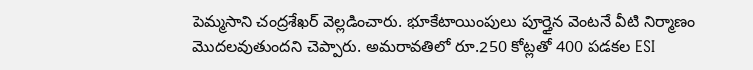పెమ్మసాని చంద్రశేఖర్ వెల్లడించారు. భూకేటాయింపులు పూర్తైన వెంటనే వీటి నిర్మాణం మొదలవుతుందని చెప్పారు. అమరావతిలో రూ.250 కోట్లతో 400 పడకల ESI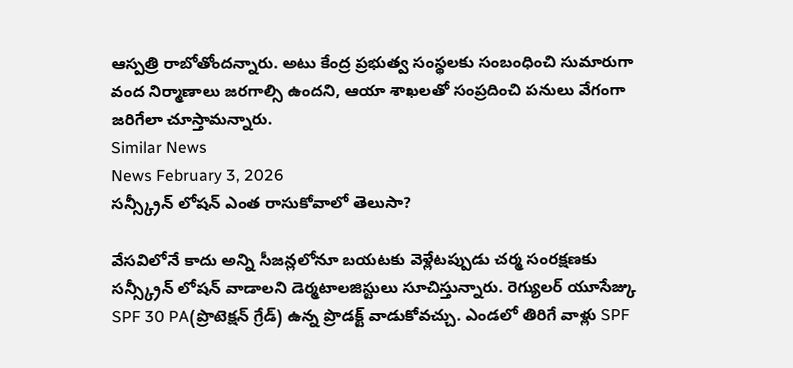ఆస్పత్రి రాబోతోందన్నారు. అటు కేంద్ర ప్రభుత్వ సంస్థలకు సంబంధించి సుమారుగా వంద నిర్మాణాలు జరగాల్సి ఉందని, ఆయా శాఖలతో సంప్రదించి పనులు వేగంగా జరిగేలా చూస్తామన్నారు.
Similar News
News February 3, 2026
సన్స్క్రీన్ లోషన్ ఎంత రాసుకోవాలో తెలుసా?

వేసవిలోనే కాదు అన్ని సీజన్లలోనూ బయటకు వెళ్లేటప్పుడు చర్మ సంరక్షణకు సన్స్క్రీన్ లోషన్ వాడాలని డెర్మటాలజిస్టులు సూచిస్తున్నారు. రెగ్యులర్ యూసేజ్కు SPF 30 PA(ప్రొటెక్షన్ గ్రేడ్) ఉన్న ప్రొడక్ట్ వాడుకోవచ్చు. ఎండలో తిరిగే వాళ్లు SPF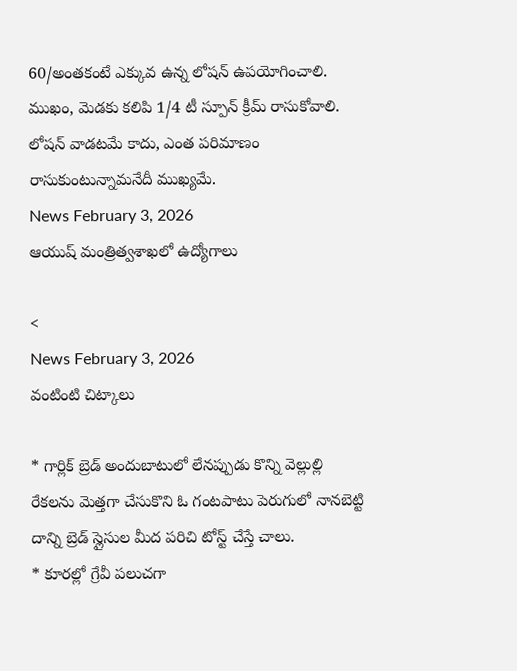60/అంతకంటే ఎక్కువ ఉన్న లోషన్ ఉపయోగించాలి. ముఖం, మెడకు కలిపి 1/4 టీ స్పూన్ క్రీమ్ రాసుకోవాలి. లోషన్ వాడటమే కాదు, ఎంత పరిమాణం రాసుకుంటున్నామనేదీ ముఖ్యమే.
News February 3, 2026
ఆయుష్ మంత్రిత్వశాఖలో ఉద్యోగాలు

<
News February 3, 2026
వంటింటి చిట్కాలు

* గార్లిక్ బ్రెడ్ అందుబాటులో లేనప్పుడు కొన్ని వెల్లుల్లి రేకలను మెత్తగా చేసుకొని ఓ గంటపాటు పెరుగులో నానబెట్టి దాన్ని బ్రెడ్ స్లైసుల మీద పరిచి టోస్ట్ చేస్తే చాలు.
* కూరల్లో గ్రేవీ పలుచగా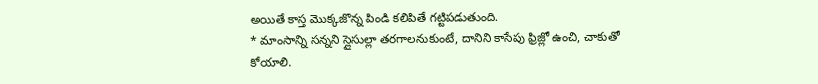అయితే కాస్త మొక్కజొన్న పిండి కలిపితే గట్టిపడుతుంది.
* మాంసాన్ని సన్నని స్లైసుల్లా తరగాలనుకుంటే, దానిని కాసేపు ఫ్రిజ్లో ఉంచి, చాకుతో కోయాలి.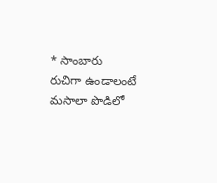* సాంబారు రుచిగా ఉండాలంటే మసాలా పొడిలో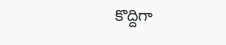కొద్దిగా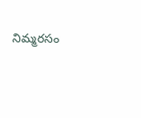నిమ్మరసం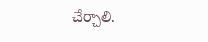చేర్చాలి.